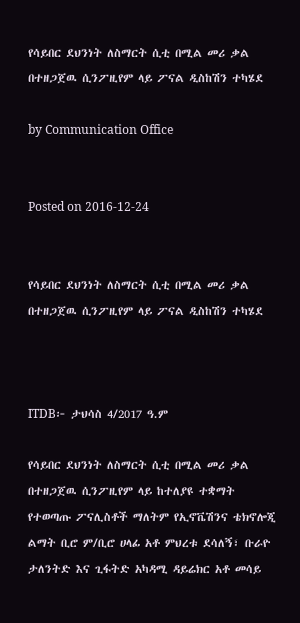የሳይበር ደህንነት ለስማርት ሲቲ በሚል መሪ ቃል በተዘጋጀዉ ሲንፖዚየም ላይ ፖናል ዲስከሽን ተካሄደ

by Communication Office


Posted on 2016-12-24


የሳይበር ደህንነት ለስማርት ሲቲ በሚል መሪ ቃል በተዘጋጀዉ ሲንፖዚየም ላይ ፖናል ዲስከሽን ተካሄደ



ITDB፦ ታህሳስ 4/2017 ዓ.ም

የሳይበር ደህንነት ለስማርት ሲቲ በሚል መሪ ቃል በተዘጋጀዉ ሲንፖዚየም ላይ ከተለያዩ ተቋማት የተወጣጡ ፖናሊስቶች ማለትም የኢኖቬሽንና ቴክኖሎጂ ልማት ቢሮ ም/ቢሮ ሀላፊ አቶ ምህረቱ ደሳለኝ፣ ቡራዮ ታለንትድ እና ጊፋትድ አካዳሚ ዳይሬክር አቶ መሳይ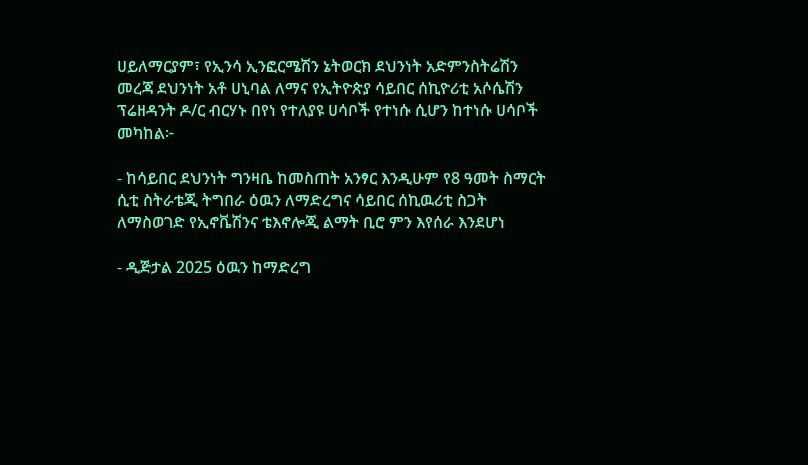ሀይለማርያም፣ የኢንሳ ኢንፎርሜሽን ኔትወርክ ደህንነት አድምንስትሬሽን መረጃ ደህንነት አቶ ሀኒባል ለማና የኢትዮጵያ ሳይበር ሰኪዮሪቲ አሶሴሽን ፕሬዘዳንት ዶ/ር ብርሃኑ በየነ የተለያዩ ሀሳቦች የተነሱ ሲሆን ከተነሱ ሀሳቦች መካከል፦

- ከሳይበር ደህንነት ግንዛቤ ከመስጠት አንፃር እንዲሁም የ8 ዓመት ስማርት ሲቲ ስትራቴጂ ትግበራ ዕዉን ለማድረግና ሳይበር ሰኪዉሪቲ ስጋት ለማስወገድ የኢኖቬሽንና ቴእኖሎጂ ልማት ቢሮ ምን እየሰራ እንደሆነ

- ዲጅታል 2025 ዕዉን ከማድረግ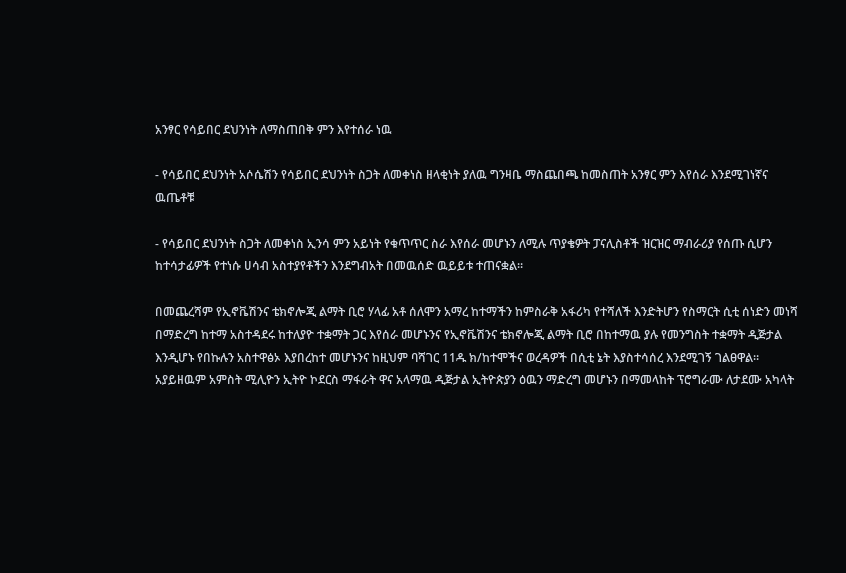አንፃር የሳይበር ደህንነት ለማስጠበቅ ምን እየተሰራ ነዉ

- የሳይበር ደህንነት አሶሴሽን የሳይበር ደህንነት ስጋት ለመቀነስ ዘላቂነት ያለዉ ግንዛቤ ማስጨበጫ ከመስጠት አንፃር ምን እየሰራ እንደሚገነኛና ዉጤቶቹ

- የሳይበር ደህንነት ስጋት ለመቀነስ ኢንሳ ምን አይነት የቁጥጥር ስራ እየሰራ መሆኑን ለሚሉ ጥያቄዎት ፓናሊስቶች ዝርዝር ማብራሪያ የሰጡ ሲሆን ከተሳታፊዎች የተነሱ ሀሳብ አስተያየቶችን እንደግብአት በመዉሰድ ዉይይቱ ተጠናቋል።

በመጨረሻም የኢኖቬሽንና ቴክኖሎጂ ልማት ቢሮ ሃላፊ አቶ ሰለሞን አማረ ከተማችን ከምስራቅ አፋሪካ የተሻለች እንድትሆን የስማርት ሲቲ ሰነድን መነሻ በማድረግ ከተማ አስተዳደሩ ከተለያዮ ተቋማት ጋር እየሰራ መሆኑንና የኢኖቬሽንና ቴክኖሎጂ ልማት ቢሮ በከተማዉ ያሉ የመንግስት ተቋማት ዲጅታል እንዲሆኑ የበኩሉን አስተዋፅኦ እያበረከተ መሆኑንና ከዚህም ባሻገር 11ዱ ክ/ከተሞችና ወረዳዎች በሲቲ ኔት እያስተሳሰረ እንደሚገኝ ገልፀዋል። አያይዘዉም አምስት ሚሊዮን ኢትዮ ኮደርስ ማፋራት ዋና አላማዉ ዲጅታል ኢትዮጵያን ዕዉን ማድረግ መሆኑን በማመላከት ፕሮግራሙ ለታደሙ አካላት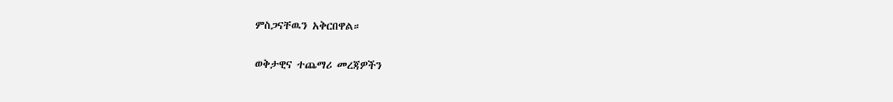ምስጋናቸዉን አቅርበዋል።

ወቅታዊና ተጨማሪ መረጃዎችን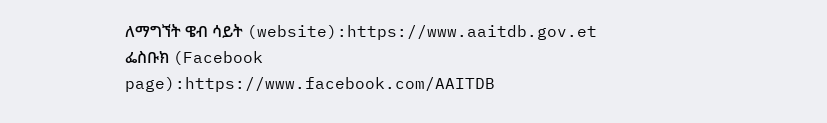ለማግኘት ዌብ ሳይት (website):https://www.aaitdb.gov.et ፌስቡክ (Facebook page):https://www.facebook.com/AAITDB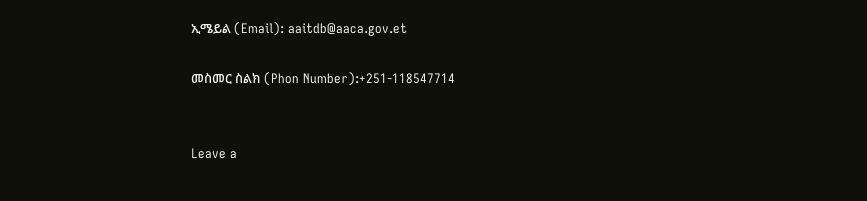ኢሜይል (Email): aaitdb@aaca.gov.et

መስመር ስልክ (Phon Number):+251-118547714


Leave a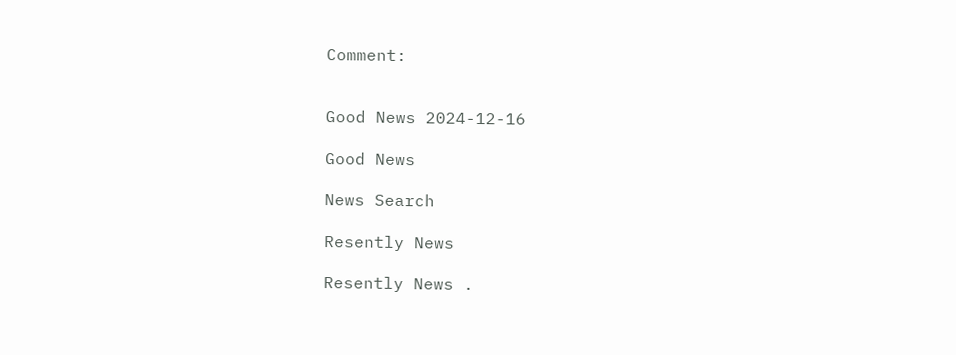Comment:


Good News 2024-12-16

Good News

News Search

Resently News

Resently News .